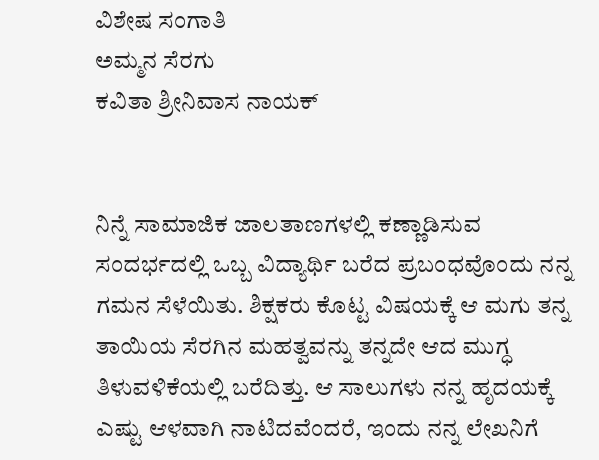ವಿಶೇಷ ಸಂಗಾತಿ
ಅಮ್ಮನ ಸೆರಗು
ಕವಿತಾ ಶ್ರೀನಿವಾಸ ನಾಯಕ್


ನಿನ್ನೆ ಸಾಮಾಜಿಕ ಜಾಲತಾಣಗಳಲ್ಲಿ ಕಣ್ಣಾಡಿಸುವ ಸಂದರ್ಭದಲ್ಲಿ ಒಬ್ಬ ವಿದ್ಯಾರ್ಥಿ ಬರೆದ ಪ್ರಬಂಧವೊಂದು ನನ್ನ ಗಮನ ಸೆಳೆಯಿತು. ಶಿಕ್ಷಕರು ಕೊಟ್ಟ ವಿಷಯಕ್ಕೆ ಆ ಮಗು ತನ್ನ ತಾಯಿಯ ಸೆರಗಿನ ಮಹತ್ವವನ್ನು ತನ್ನದೇ ಆದ ಮುಗ್ಧ ತಿಳುವಳಿಕೆಯಲ್ಲಿ ಬರೆದಿತ್ತು. ಆ ಸಾಲುಗಳು ನನ್ನ ಹೃದಯಕ್ಕೆ ಎಷ್ಟು ಆಳವಾಗಿ ನಾಟಿದವೆಂದರೆ, ಇಂದು ನನ್ನ ಲೇಖನಿಗೆ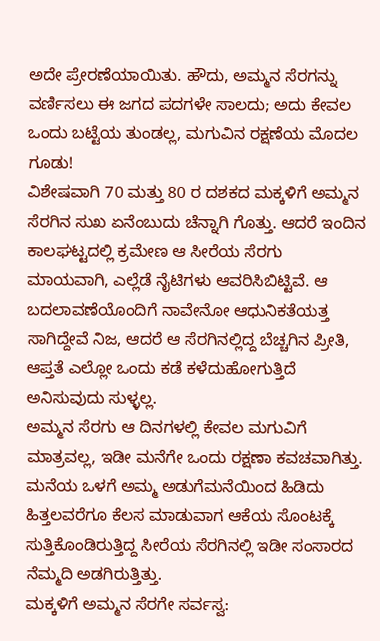ಅದೇ ಪ್ರೇರಣೆಯಾಯಿತು. ಹೌದು, ಅಮ್ಮನ ಸೆರಗನ್ನು ವರ್ಣಿಸಲು ಈ ಜಗದ ಪದಗಳೇ ಸಾಲದು; ಅದು ಕೇವಲ ಒಂದು ಬಟ್ಟೆಯ ತುಂಡಲ್ಲ, ಮಗುವಿನ ರಕ್ಷಣೆಯ ಮೊದಲ ಗೂಡು!
ವಿಶೇಷವಾಗಿ 70 ಮತ್ತು 80 ರ ದಶಕದ ಮಕ್ಕಳಿಗೆ ಅಮ್ಮನ ಸೆರಗಿನ ಸುಖ ಏನೆಂಬುದು ಚೆನ್ನಾಗಿ ಗೊತ್ತು. ಆದರೆ ಇಂದಿನ ಕಾಲಘಟ್ಟದಲ್ಲಿ ಕ್ರಮೇಣ ಆ ಸೀರೆಯ ಸೆರಗು ಮಾಯವಾಗಿ, ಎಲ್ಲೆಡೆ ನೈಟಿಗಳು ಆವರಿಸಿಬಿಟ್ಟಿವೆ. ಆ ಬದಲಾವಣೆಯೊಂದಿಗೆ ನಾವೇನೋ ಆಧುನಿಕತೆಯತ್ತ ಸಾಗಿದ್ದೇವೆ ನಿಜ, ಆದರೆ ಆ ಸೆರಗಿನಲ್ಲಿದ್ದ ಬೆಚ್ಚಗಿನ ಪ್ರೀತಿ, ಆಪ್ತತೆ ಎಲ್ಲೋ ಒಂದು ಕಡೆ ಕಳೆದುಹೋಗುತ್ತಿದೆ ಅನಿಸುವುದು ಸುಳ್ಳಲ್ಲ.
ಅಮ್ಮನ ಸೆರಗು ಆ ದಿನಗಳಲ್ಲಿ ಕೇವಲ ಮಗುವಿಗೆ ಮಾತ್ರವಲ್ಲ, ಇಡೀ ಮನೆಗೇ ಒಂದು ರಕ್ಷಣಾ ಕವಚವಾಗಿತ್ತು. ಮನೆಯ ಒಳಗೆ ಅಮ್ಮ ಅಡುಗೆಮನೆಯಿಂದ ಹಿಡಿದು ಹಿತ್ತಲವರೆಗೂ ಕೆಲಸ ಮಾಡುವಾಗ ಆಕೆಯ ಸೊಂಟಕ್ಕೆ ಸುತ್ತಿಕೊಂಡಿರುತ್ತಿದ್ದ ಸೀರೆಯ ಸೆರಗಿನಲ್ಲಿ ಇಡೀ ಸಂಸಾರದ ನೆಮ್ಮದಿ ಅಡಗಿರುತ್ತಿತ್ತು.
ಮಕ್ಕಳಿಗೆ ಅಮ್ಮನ ಸೆರಗೇ ಸರ್ವಸ್ವ: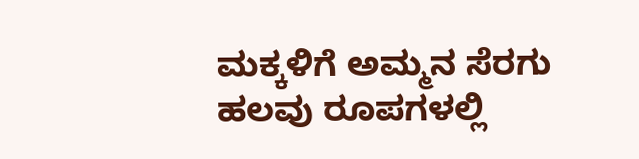ಮಕ್ಕಳಿಗೆ ಅಮ್ಮನ ಸೆರಗು ಹಲವು ರೂಪಗಳಲ್ಲಿ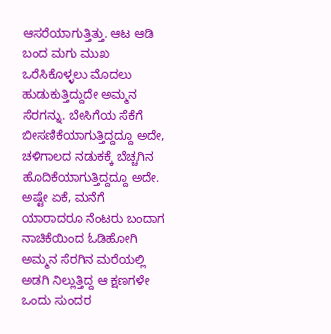ಆಸರೆಯಾಗುತ್ತಿತ್ತು. ಆಟ ಆಡಿ ಬಂದ ಮಗು ಮುಖ ಒರೆಸಿಕೊಳ್ಳಲು ಮೊದಲು ಹುಡುಕುತ್ತಿದ್ದುದೇ ಅಮ್ಮನ ಸೆರಗನ್ನು. ಬೇಸಿಗೆಯ ಸೆಕೆಗೆ ಬೀಸಣಿಕೆಯಾಗುತ್ತಿದ್ದದ್ದೂ ಅದೇ, ಚಳಿಗಾಲದ ನಡುಕಕ್ಕೆ ಬೆಚ್ಚಗಿನ ಹೊದಿಕೆಯಾಗುತ್ತಿದ್ದದ್ದೂ ಅದೇ. ಅಷ್ಟೇ ಏಕೆ, ಮನೆಗೆ ಯಾರಾದರೂ ನೆಂಟರು ಬಂದಾಗ ನಾಚಿಕೆಯಿಂದ ಓಡಿಹೋಗಿ ಅಮ್ಮನ ಸೆರಗಿನ ಮರೆಯಲ್ಲಿ ಅಡಗಿ ನಿಲ್ಲುತ್ತಿದ್ದ ಆ ಕ್ಷಣಗಳೇ ಒಂದು ಸುಂದರ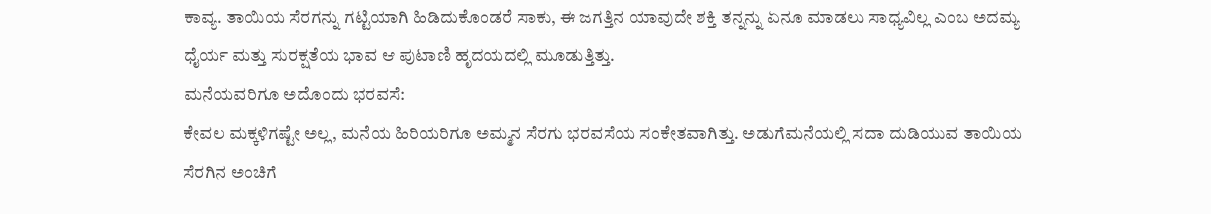ಕಾವ್ಯ. ತಾಯಿಯ ಸೆರಗನ್ನು ಗಟ್ಟಿಯಾಗಿ ಹಿಡಿದುಕೊಂಡರೆ ಸಾಕು, ಈ ಜಗತ್ತಿನ ಯಾವುದೇ ಶಕ್ತಿ ತನ್ನನ್ನು ಏನೂ ಮಾಡಲು ಸಾಧ್ಯವಿಲ್ಲ ಎಂಬ ಅದಮ್ಯ ಧೈರ್ಯ ಮತ್ತು ಸುರಕ್ಷತೆಯ ಭಾವ ಆ ಪುಟಾಣಿ ಹೃದಯದಲ್ಲಿ ಮೂಡುತ್ತಿತ್ತು.
ಮನೆಯವರಿಗೂ ಅದೊಂದು ಭರವಸೆ:
ಕೇವಲ ಮಕ್ಕಳಿಗಷ್ಟೇ ಅಲ್ಲ, ಮನೆಯ ಹಿರಿಯರಿಗೂ ಅಮ್ಮನ ಸೆರಗು ಭರವಸೆಯ ಸಂಕೇತವಾಗಿತ್ತು. ಅಡುಗೆಮನೆಯಲ್ಲಿ ಸದಾ ದುಡಿಯುವ ತಾಯಿಯ ಸೆರಗಿನ ಅಂಚಿಗೆ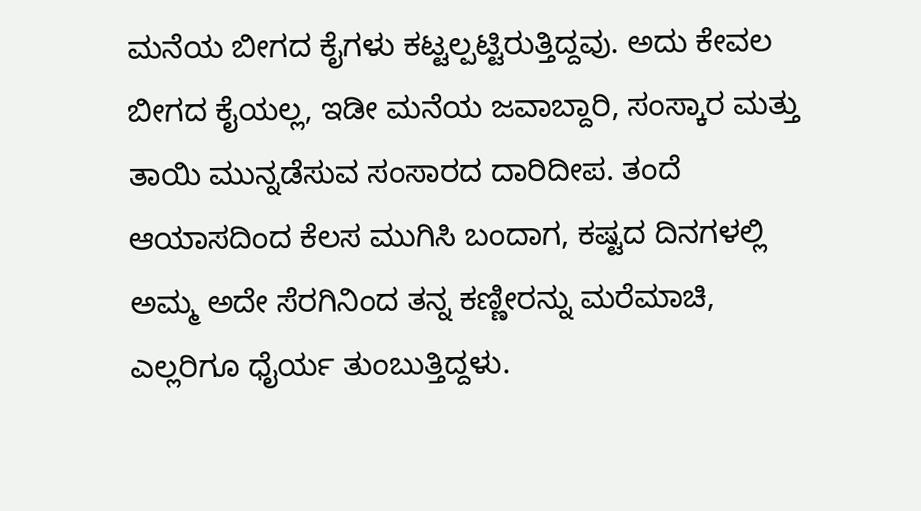ಮನೆಯ ಬೀಗದ ಕೈಗಳು ಕಟ್ಟಲ್ಪಟ್ಟಿರುತ್ತಿದ್ದವು. ಅದು ಕೇವಲ ಬೀಗದ ಕೈಯಲ್ಲ, ಇಡೀ ಮನೆಯ ಜವಾಬ್ದಾರಿ, ಸಂಸ್ಕಾರ ಮತ್ತು ತಾಯಿ ಮುನ್ನಡೆಸುವ ಸಂಸಾರದ ದಾರಿದೀಪ. ತಂದೆ ಆಯಾಸದಿಂದ ಕೆಲಸ ಮುಗಿಸಿ ಬಂದಾಗ, ಕಷ್ಟದ ದಿನಗಳಲ್ಲಿ ಅಮ್ಮ ಅದೇ ಸೆರಗಿನಿಂದ ತನ್ನ ಕಣ್ಣೀರನ್ನು ಮರೆಮಾಚಿ, ಎಲ್ಲರಿಗೂ ಧೈರ್ಯ ತುಂಬುತ್ತಿದ್ದಳು.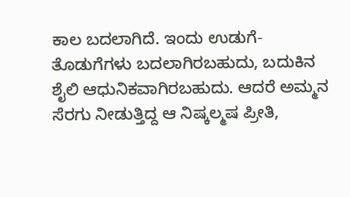ಕಾಲ ಬದಲಾಗಿದೆ. ಇಂದು ಉಡುಗೆ-ತೊಡುಗೆಗಳು ಬದಲಾಗಿರಬಹುದು, ಬದುಕಿನ ಶೈಲಿ ಆಧುನಿಕವಾಗಿರಬಹುದು. ಆದರೆ ಅಮ್ಮನ ಸೆರಗು ನೀಡುತ್ತಿದ್ದ ಆ ನಿಷ್ಕಲ್ಮಷ ಪ್ರೀತಿ,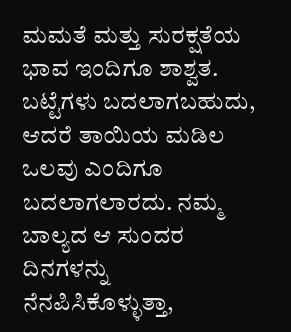ಮಮತೆ ಮತ್ತು ಸುರಕ್ಷತೆಯ ಭಾವ ಇಂದಿಗೂ ಶಾಶ್ವತ. ಬಟ್ಟೆಗಳು ಬದಲಾಗಬಹುದು, ಆದರೆ ತಾಯಿಯ ಮಡಿಲ ಒಲವು ಎಂದಿಗೂ ಬದಲಾಗಲಾರದು. ನಮ್ಮ ಬಾಲ್ಯದ ಆ ಸುಂದರ ದಿನಗಳನ್ನು ನೆನಪಿಸಿಕೊಳ್ಳುತ್ತಾ,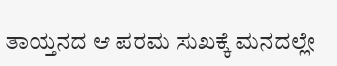ತಾಯ್ತನದ ಆ ಪರಮ ಸುಖಕ್ಕೆ ಮನದಲ್ಲೇ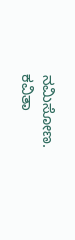ನಮಿಸೋಣ.
ಕವಿತಾ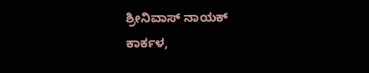ಶ್ರೀನಿವಾಸ್ ನಾಯಕ್
ಕಾರ್ಕಳ,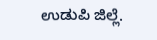ಉಡುಪಿ ಜಿಲ್ಲೆ.